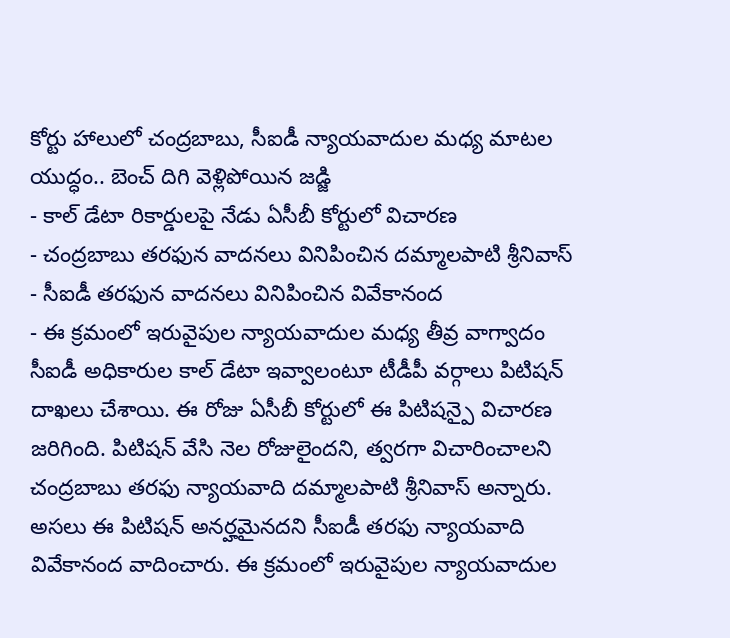కోర్టు హాలులో చంద్రబాబు, సీఐడీ న్యాయవాదుల మధ్య మాటల యుద్ధం.. బెంచ్ దిగి వెళ్లిపోయిన జడ్జి
- కాల్ డేటా రికార్డులపై నేడు ఏసీబీ కోర్టులో విచారణ
- చంద్రబాబు తరఫున వాదనలు వినిపించిన దమ్మాలపాటి శ్రీనివాస్
- సీఐడీ తరఫున వాదనలు వినిపించిన వివేకానంద
- ఈ క్రమంలో ఇరువైపుల న్యాయవాదుల మధ్య తీవ్ర వాగ్వాదం
సీఐడీ అధికారుల కాల్ డేటా ఇవ్వాలంటూ టీడీపీ వర్గాలు పిటిషన్ దాఖలు చేశాయి. ఈ రోజు ఏసీబీ కోర్టులో ఈ పిటిషన్పై విచారణ జరిగింది. పిటిషన్ వేసి నెల రోజులైందని, త్వరగా విచారించాలని చంద్రబాబు తరఫు న్యాయవాది దమ్మాలపాటి శ్రీనివాస్ అన్నారు. అసలు ఈ పిటిషన్ అనర్హమైనదని సీఐడీ తరఫు న్యాయవాది వివేకానంద వాదించారు. ఈ క్రమంలో ఇరువైపుల న్యాయవాదుల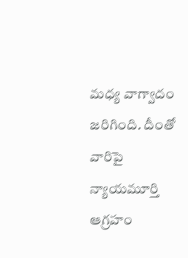మధ్య వాగ్వాదం జరిగింది. దీంతో వారిపై న్యాయమూర్తి ఆగ్రహం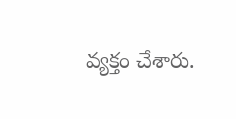వ్యక్తం చేశారు.